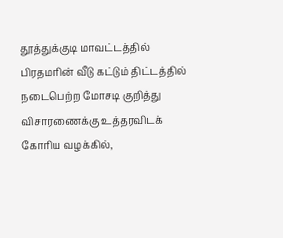தூத்துக்குடி மாவட்டத்தில் பிரதமரின் வீடு கட்டும் திட்டத்தில் நடைபெற்ற மோசடி குறித்து விசாரணைக்கு உத்தரவிடக் கோரிய வழக்கில்,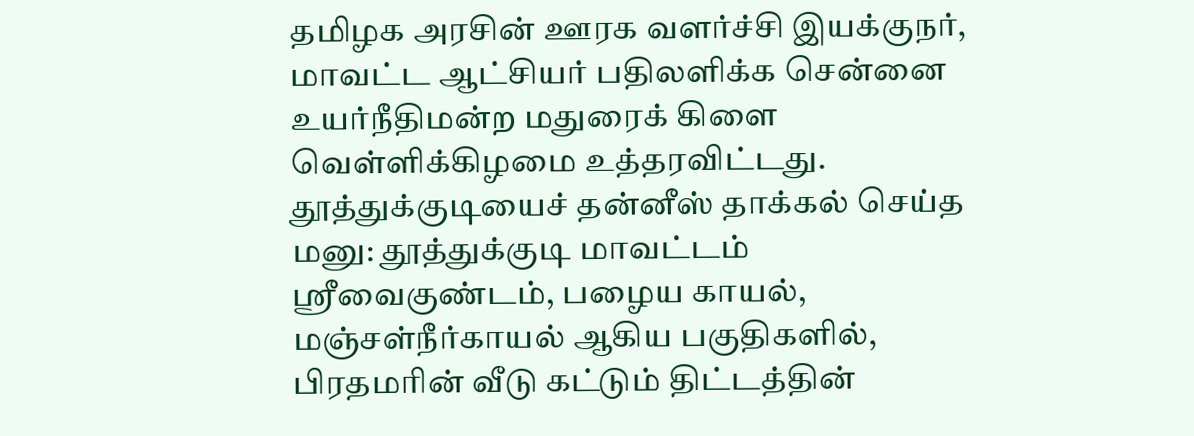தமிழக அரசின் ஊரக வளர்ச்சி இயக்குநர், மாவட்ட ஆட்சியர் பதிலளிக்க சென்னை உயர்நீதிமன்ற மதுரைக் கிளை வெள்ளிக்கிழமை உத்தரவிட்டது.
தூத்துக்குடியைச் தன்னீஸ் தாக்கல் செய்த மனு: தூத்துக்குடி மாவட்டம் ஸ்ரீவைகுண்டம், பழைய காயல், மஞ்சள்நீர்காயல் ஆகிய பகுதிகளில், பிரதமரின் வீடு கட்டும் திட்டத்தின்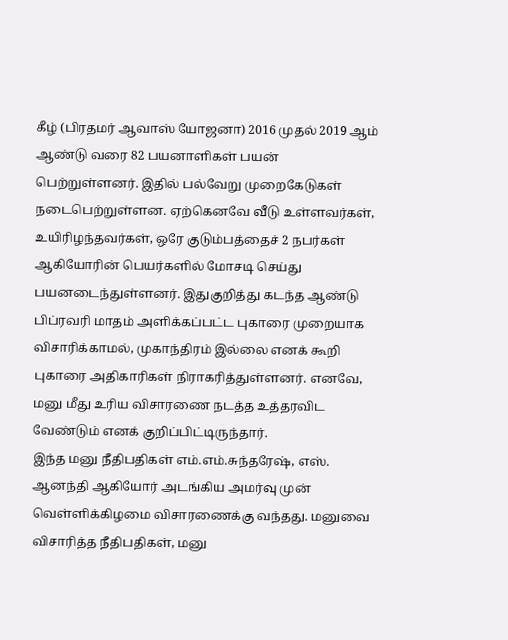கீழ் (பிரதமர் ஆவாஸ் யோஜனா) 2016 முதல் 2019 ஆம் ஆண்டு வரை 82 பயனாளிகள் பயன் பெற்றுள்ளனர். இதில் பல்வேறு முறைகேடுகள் நடைபெற்றுள்ளன. ஏற்கெனவே வீடு உள்ளவர்கள், உயிரிழந்தவர்கள், ஒரே குடும்பத்தைச் 2 நபர்கள் ஆகியோரின் பெயர்களில் மோசடி செய்து பயனடைந்துள்ளனர். இதுகுறித்து கடந்த ஆண்டு பிப்ரவரி மாதம் அளிக்கப்பட்ட புகாரை முறையாக விசாரிக்காமல், முகாந்திரம் இல்லை எனக் கூறி புகாரை அதிகாரிகள் நிராகரித்துள்ளனர். எனவே, மனு மீது உரிய விசாரணை நடத்த உத்தரவிட வேண்டும் எனக் குறிப்பிட்டிருந்தார்.
இந்த மனு நீதிபதிகள் எம்.எம்.சுந்தரேஷ், எஸ். ஆனந்தி ஆகியோர் அடங்கிய அமர்வு முன் வெள்ளிக்கிழமை விசாரணைக்கு வந்தது. மனுவை விசாரித்த நீதிபதிகள், மனு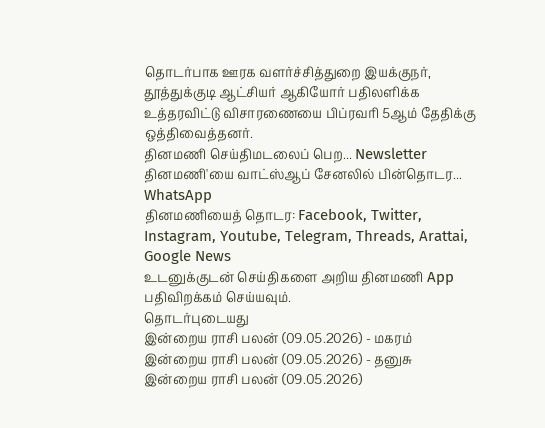தொடர்பாக ஊரக வளர்ச்சித்துறை இயக்குநர், தூத்துக்குடி ஆட்சியர் ஆகியோர் பதிலளிக்க உத்தரவிட்டு விசாரணையை பிப்ரவரி 5ஆம் தேதிக்கு ஒத்திவைத்தனர்.
தினமணி செய்திமடலைப் பெற... Newsletter
தினமணி'யை வாட்ஸ்ஆப் சேனலில் பின்தொடர... WhatsApp
தினமணியைத் தொடர: Facebook, Twitter, Instagram, Youtube, Telegram, Threads, Arattai, Google News
உடனுக்குடன் செய்திகளை அறிய தினமணி App பதிவிறக்கம் செய்யவும்.
தொடர்புடையது
இன்றைய ராசி பலன் (09.05.2026) - மகரம்
இன்றைய ராசி பலன் (09.05.2026) - தனுசு
இன்றைய ராசி பலன் (09.05.2026)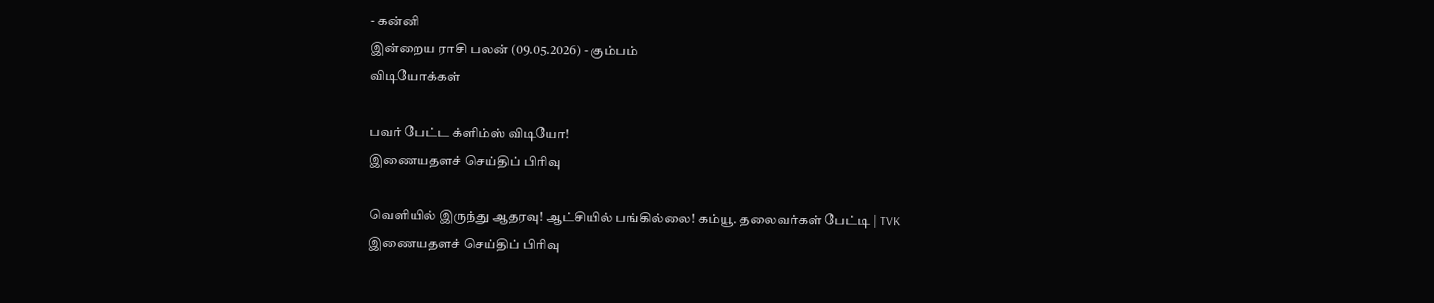- கன்னி
இன்றைய ராசி பலன் (09.05.2026) - கும்பம்
விடியோக்கள்

பவர் பேட்ட க்ளிம்ஸ் விடியோ!
இணையதளச் செய்திப் பிரிவு

வெளியில் இருந்து ஆதரவு! ஆட்சியில் பங்கில்லை! கம்யூ. தலைவர்கள் பேட்டி | TVK
இணையதளச் செய்திப் பிரிவு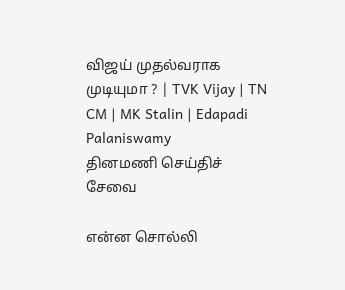விஜய் முதல்வராக முடியுமா ? | TVK Vijay | TN CM | MK Stalin | Edapadi Palaniswamy
தினமணி செய்திச் சேவை

என்ன சொல்லி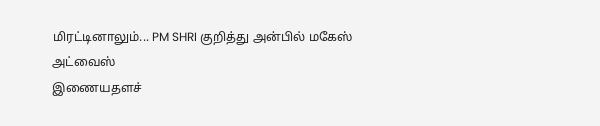மிரட்டினாலும்... PM SHRI குறித்து அன்பில் மகேஸ் அட்வைஸ்
இணையதளச்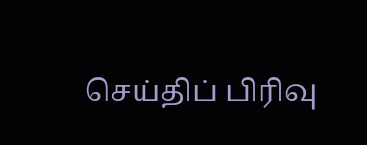செய்திப் பிரிவு